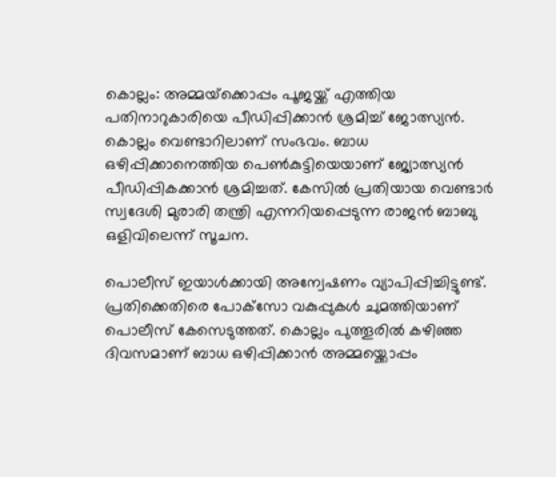കൊല്ലം: അമ്മയ്‌ക്കൊപ്പം പൂജയ്ക്ക് എത്തിയ പതിനാറുകാരിയെ പീഡിപ്പിക്കാന്‍ ശ്രമിച്ച് ജോത്സ്യന്‍. കൊല്ലം വെണ്ടാറിലാണ് സംഭവം. ബാധ ഒഴിപ്പിക്കാനെത്തിയ പെണ്‍കുട്ടിയെയാണ് ജ്യോത്സ്യന്‍ പീഡിപ്പികക്കാന്‍ ശ്രമിച്ചത്. കേസില്‍ പ്രതിയായ വെണ്ടാര്‍ സ്വദേശി മുരാരി തന്ത്രി എന്നറിയപ്പെടുന്ന രാജന്‍ ബാബു ഒളിവിലെന്ന് സൂചന.

പൊലീസ് ഇയാള്‍ക്കായി അന്വേഷണം വ്യാപിപ്പിച്ചിട്ടുണ്ട്. പ്രതിക്കെതിരെ പോക്‌സോ വകുപ്പുകള്‍ ചുമത്തിയാണ് പൊലീസ് കേസെടുത്തത്. കൊല്ലം പുത്തൂരില്‍ കഴിഞ്ഞ ദിവസമാണ് ബാധ ഒഴിപ്പിക്കാന്‍ അമ്മയ്ക്കൊപ്പം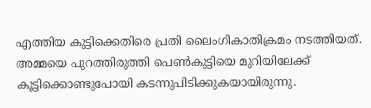എത്തിയ കുട്ടിക്കെതിരെ പ്രതി ലൈംഗികാതിക്രമം നടത്തിയത്. അമ്മയെ പുറത്തിരുത്തി പെണ്‍കുട്ടിയെ മുറിയിലേക്ക് കൂട്ടിക്കൊണ്ടുപോയി കടന്നുപിടിക്കുകയായിരുന്നു.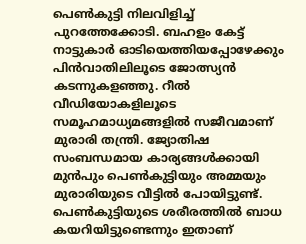പെണ്‍കുട്ടി നിലവിളിച്ച് പുറത്തേക്കോടി. ബഹളം കേട്ട് നാട്ടുകാര്‍ ഓടിയെത്തിയപ്പോഴേക്കും പിന്‍വാതിലിലൂടെ ജോത്സ്യന്‍ കടന്നുകളഞ്ഞു. റീല്‍ വീഡിയോകളിലൂടെ സമൂഹമാധ്യമങ്ങളില്‍ സജീവമാണ് മുരാരി തന്ത്രി. ജ്യോതിഷ സംബന്ധമായ കാര്യങ്ങള്‍ക്കായി മുന്‍പും പെണ്‍കുട്ടിയും അമ്മയും മുരാരിയുടെ വീട്ടില്‍ പോയിട്ടുണ്ട്. പെണ്‍കുട്ടിയുടെ ശരീരത്തില്‍ ബാധ കയറിയിട്ടുണ്ടെന്നും ഇതാണ്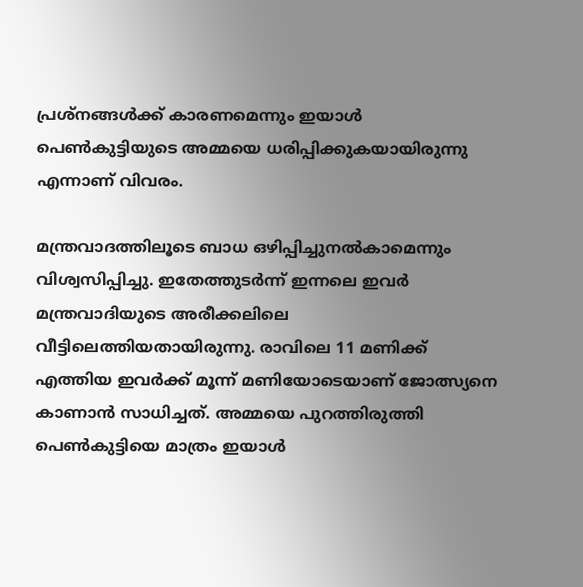പ്രശ്നങ്ങള്‍ക്ക് കാരണമെന്നും ഇയാള്‍ പെണ്‍കുട്ടിയുടെ അമ്മയെ ധരിപ്പിക്കുകയായിരുന്നു എന്നാണ് വിവരം.

മന്ത്രവാദത്തിലൂടെ ബാധ ഒഴിപ്പിച്ചുനല്‍കാമെന്നും വിശ്വസിപ്പിച്ചു. ഇതേത്തുടര്‍ന്ന് ഇന്നലെ ഇവര്‍ മന്ത്രവാദിയുടെ അരീക്കലിലെ വീട്ടിലെത്തിയതായിരുന്നു. രാവിലെ 11 മണിക്ക് എത്തിയ ഇവര്‍ക്ക് മൂന്ന് മണിയോടെയാണ് ജോത്സ്യനെ കാണാന്‍ സാധിച്ചത്. അമ്മയെ പുറത്തിരുത്തി പെണ്‍കുട്ടിയെ മാത്രം ഇയാള്‍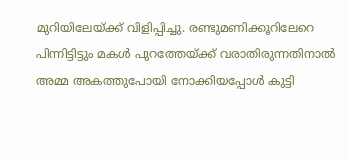മുറിയിലേയ്ക്ക് വിളിപ്പിച്ചു. രണ്ടുമണിക്കൂറിലേറെ പിന്നിട്ടിട്ടും മകള്‍ പുറത്തേയ്ക്ക് വരാതിരുന്നതിനാല്‍ അമ്മ അകത്തുപോയി നോക്കിയപ്പോള്‍ കുട്ടി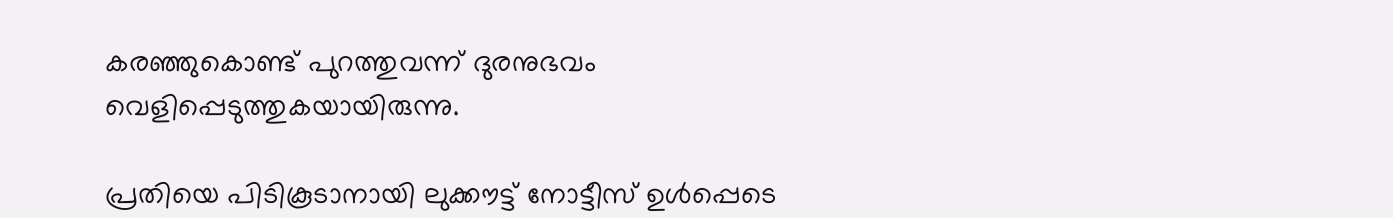കരഞ്ഞുകൊണ്ട് പുറത്തുവന്ന് ദുരനുഭവം വെളിപ്പെടുത്തുകയായിരുന്നു.

പ്രതിയെ പിടികൂടാനായി ലുക്കൗട്ട് നോട്ടീസ് ഉള്‍പ്പെടെ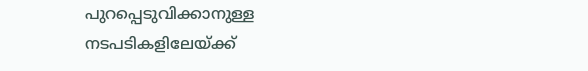പുറപ്പെടുവിക്കാനുള്ള നടപടികളിലേയ്ക്ക്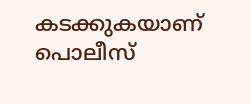കടക്കുകയാണ് പൊലീസ്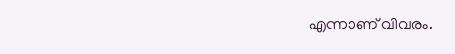എന്നാണ് വിവരം.